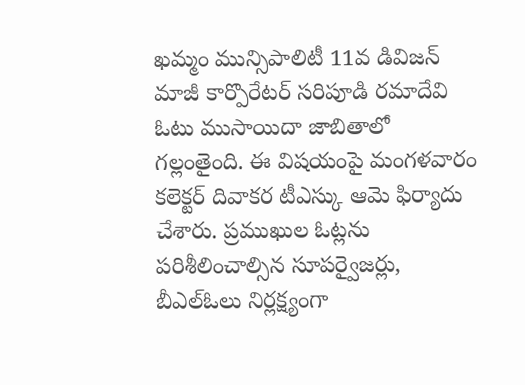ఖమ్మం మున్సిపాలిటీ 11వ డివిజన్ మాజీ కార్పొరేటర్ సరిపూడి రమాదేవి ఓటు ముసాయిదా జాబితాలో గల్లంతైంది. ఈ విషయంపై మంగళవారం కలెక్టర్ దివాకర టీఎస్కు ఆమె ఫిర్యాదు చేశారు. ప్రముఖుల ఓట్లను పరిశీలించాల్సిన సూపర్వైజర్లు, బీఎల్ఓలు నిర్లక్ష్యంగా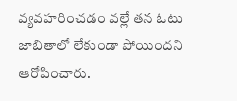వ్యవహరించడం వల్లే తన ఓటు జాబితాలో లేకుండా పోయిందని ఆరోపించారు.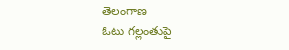తెలంగాణ
ఓటు గల్లంతుపై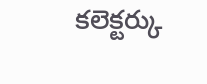కలెక్టర్కు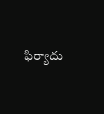ఫిర్యాదు